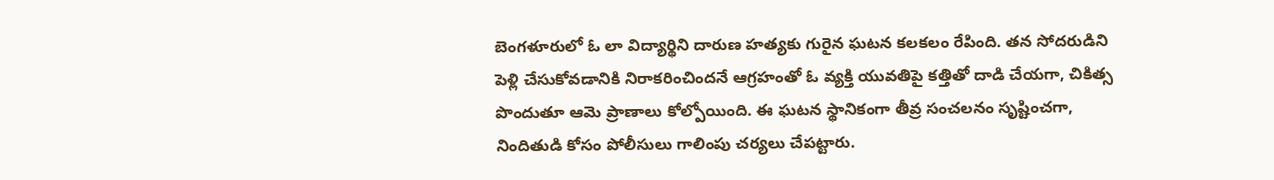బెంగళూరులో ఓ లా విద్యార్థిని దారుణ హత్యకు గురైన ఘటన కలకలం రేపింది. తన సోదరుడిని పెళ్లి చేసుకోవడానికి నిరాకరించిందనే ఆగ్రహంతో ఓ వ్యక్తి యువతిపై కత్తితో దాడి చేయగా, చికిత్స పొందుతూ ఆమె ప్రాణాలు కోల్పోయింది. ఈ ఘటన స్థానికంగా తీవ్ర సంచలనం సృష్టించగా, నిందితుడి కోసం పోలీసులు గాలింపు చర్యలు చేపట్టారు.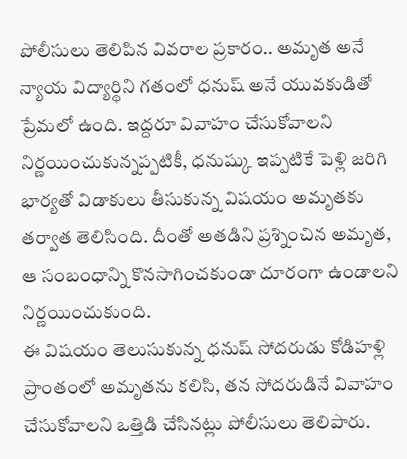పోలీసులు తెలిపిన వివరాల ప్రకారం.. అమృత అనే న్యాయ విద్యార్థిని గతంలో ధనుష్ అనే యువకుడితో ప్రేమలో ఉంది. ఇద్దరూ వివాహం చేసుకోవాలని నిర్ణయించుకున్నప్పటికీ, ధనుష్కు ఇప్పటికే పెళ్లి జరిగి భార్యతో విడాకులు తీసుకున్న విషయం అమృతకు తర్వాత తెలిసింది. దీంతో అతడిని ప్రశ్నించిన అమృత, ఆ సంబంధాన్ని కొనసాగించకుండా దూరంగా ఉండాలని నిర్ణయించుకుంది.
ఈ విషయం తెలుసుకున్న ధనుష్ సోదరుడు కోడిహళ్లి ప్రాంతంలో అమృతను కలిసి, తన సోదరుడినే వివాహం చేసుకోవాలని ఒత్తిడి చేసినట్లు పోలీసులు తెలిపారు.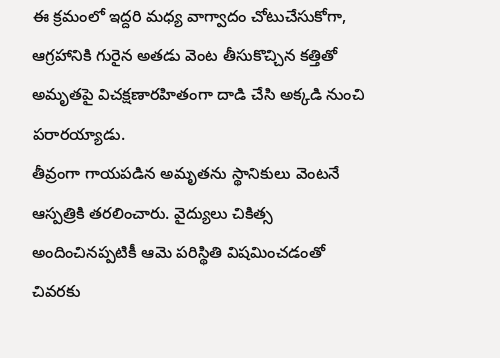ఈ క్రమంలో ఇద్దరి మధ్య వాగ్వాదం చోటుచేసుకోగా, ఆగ్రహానికి గురైన అతడు వెంట తీసుకొచ్చిన కత్తితో అమృతపై విచక్షణారహితంగా దాడి చేసి అక్కడి నుంచి పరారయ్యాడు.
తీవ్రంగా గాయపడిన అమృతను స్థానికులు వెంటనే ఆస్పత్రికి తరలించారు. వైద్యులు చికిత్స అందించినప్పటికీ ఆమె పరిస్థితి విషమించడంతో చివరకు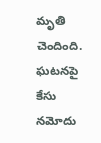మృతి చెందింది. ఘటనపై కేసు నమోదు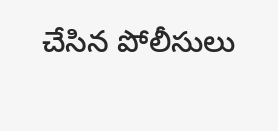చేసిన పోలీసులు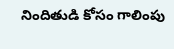నిందితుడి కోసం గాలింపు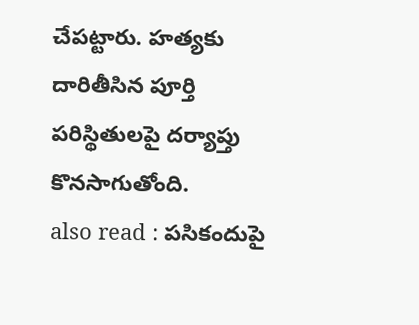చేపట్టారు. హత్యకు దారితీసిన పూర్తి పరిస్థితులపై దర్యాప్తు కొనసాగుతోంది.
also read : పసికందుపై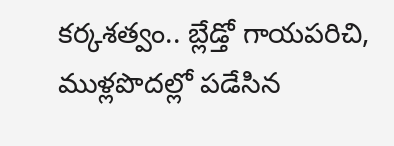కర్కశత్వం.. బ్లేడ్తో గాయపరిచి, ముళ్లపొదల్లో పడేసిన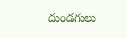దుండగులు